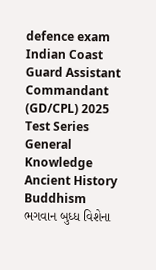defence exam Indian Coast Guard Assistant Commandant (GD/CPL) 2025 Test Series General Knowledge Ancient History Buddhism
ભગવાન બુધ્ધ વિશેના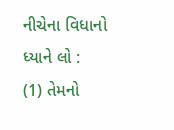નીચેના વિધાનો ધ્યાને લો :
(1) તેમનો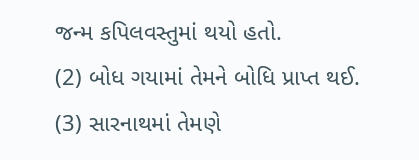જન્મ કપિલવસ્તુમાં થયો હતો.
(2) બોધ ગયામાં તેમને બોધિ પ્રાપ્ત થઈ.
(3) સારનાથમાં તેમણે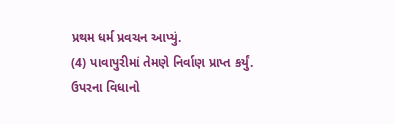પ્રથમ ધર્મ પ્રવચન આપ્યું.
(4) પાવાપુરીમાં તેમણે નિર્વાણ પ્રાપ્ત કર્યું.
ઉપરના વિધાનો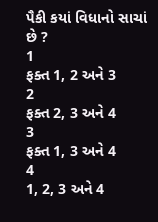પૈકી કયાં વિધાનો સાચાં છે ?
1
ફક્ત 1, 2 અને 3
2
ફક્ત 2, 3 અને 4
3
ફક્ત 1, 3 અને 4
4
1, 2, 3 અને 4